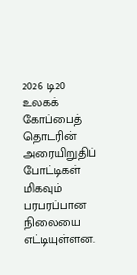2026 டி20 உலகக் கோப்பைத் தொடரின் அரையிறுதிப் போட்டிகள் மிகவும் பரபரப்பான நிலையை எட்டியுள்ளன.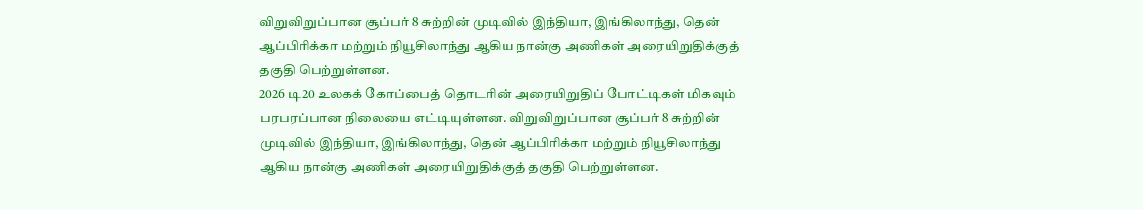விறுவிறுப்பான சூப்பர் 8 சுற்றின் முடிவில் இந்தியா, இங்கிலாந்து, தென் ஆப்பிரிக்கா மற்றும் நியூசிலாந்து ஆகிய நான்கு அணிகள் அரையிறுதிக்குத் தகுதி பெற்றுள்ளன.
2026 டி20 உலகக் கோப்பைத் தொடரின் அரையிறுதிப் போட்டிகள் மிகவும் பரபரப்பான நிலையை எட்டியுள்ளன. விறுவிறுப்பான சூப்பர் 8 சுற்றின் முடிவில் இந்தியா, இங்கிலாந்து, தென் ஆப்பிரிக்கா மற்றும் நியூசிலாந்து ஆகிய நான்கு அணிகள் அரையிறுதிக்குத் தகுதி பெற்றுள்ளன.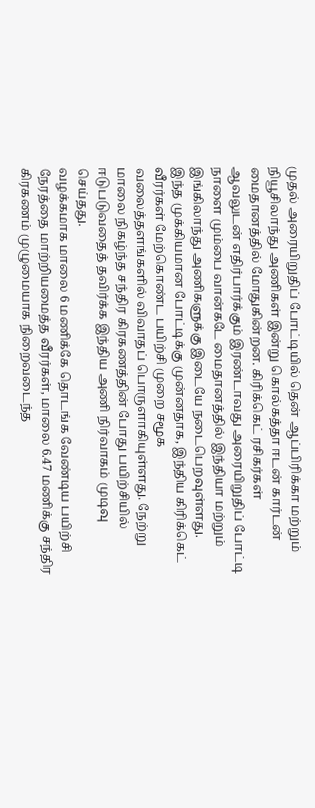முதல் அரையிறுதிப் போட்டியில் தென் ஆப்பிரிக்கா மற்றும் நியூசிலாந்து அணிகள் இன்று கொல்கத்தா ஈடன் கார்டன் மைதானத்தில் மோதுகின்றன. கிரிக்கெட் ரசிகர்கள் ஆவலுடன் எதிர்பார்க்கும் இரண்டாவது அரையிறுதிப் போட்டி நாளை மும்பை வான்கடே மைதானத்தில் இந்தியா மற்றும் இங்கிலாந்து அணிகளுக்கு இடையே நடைபெறவுள்ளது.
இந்த முக்கியமான போட்டிக்கு முன்னதாக, இந்திய கிரிக்கெட் வீரர்கள் மேற்கொண்ட பயிற்சி முறை சமூக வலைத்தளங்களில் விவாதப் பொருளாகியுள்ளது. நேற்று மாலை நிகழ்ந்த சந்திர கிரகணத்தின் போது பயிற்சியில் ஈடுபடுவதைத் தவிர்க்க இந்திய அணி நிர்வாகம் முடிவு செய்தது.
வழக்கமாக மாலை 6 மணிக்கே தொடங்க வேண்டிய பயிற்சி நேரத்தை மாற்றியமைத்த வீரர்கள், மாலை 6.47 மணிக்கு சந்திர கிரகணம் முழுமையாக நிறைவடைந்த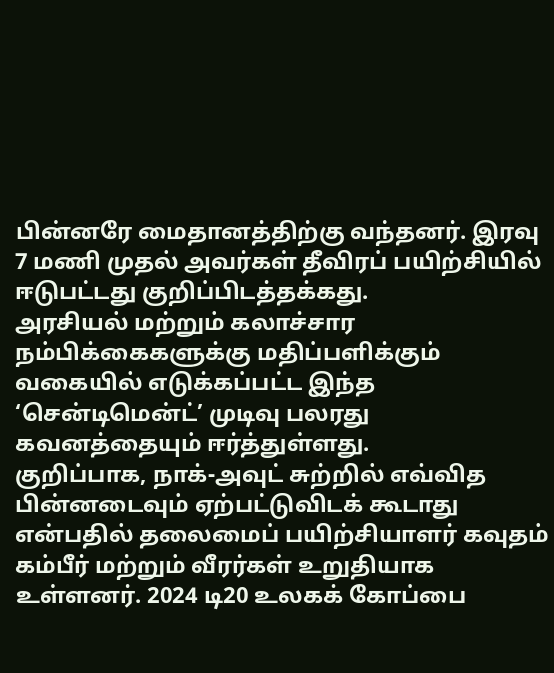பின்னரே மைதானத்திற்கு வந்தனர். இரவு 7 மணி முதல் அவர்கள் தீவிரப் பயிற்சியில் ஈடுபட்டது குறிப்பிடத்தக்கது.
அரசியல் மற்றும் கலாச்சார நம்பிக்கைகளுக்கு மதிப்பளிக்கும் வகையில் எடுக்கப்பட்ட இந்த ‘சென்டிமென்ட்’ முடிவு பலரது கவனத்தையும் ஈர்த்துள்ளது.
குறிப்பாக, நாக்-அவுட் சுற்றில் எவ்வித பின்னடைவும் ஏற்பட்டுவிடக் கூடாது என்பதில் தலைமைப் பயிற்சியாளர் கவுதம் கம்பீர் மற்றும் வீரர்கள் உறுதியாக உள்ளனர். 2024 டி20 உலகக் கோப்பை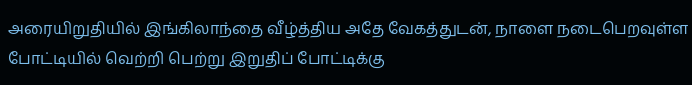அரையிறுதியில் இங்கிலாந்தை வீழ்த்திய அதே வேகத்துடன், நாளை நடைபெறவுள்ள போட்டியில் வெற்றி பெற்று இறுதிப் போட்டிக்கு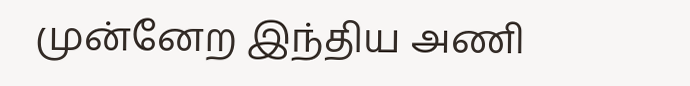முன்னேற இந்திய அணி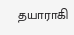தயாராகி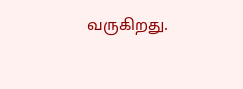வருகிறது.